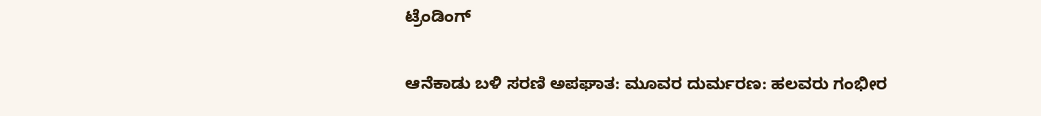ಟ್ರೆಂಡಿಂಗ್

ಆನೆಕಾಡು ಬಳಿ ಸರಣಿ ಅಪಘಾತ: ಮೂವರ ದುರ್ಮರಣ: ಹಲವರು‌ ಗಂಭೀರ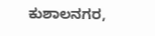ಕುಶಾಲನಗರ,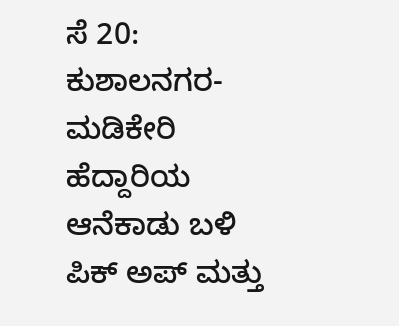ಸೆ 20: ಕುಶಾಲನಗರ-ಮಡಿಕೇರಿ ಹೆದ್ದಾರಿಯ ಆನೆಕಾಡು ಬಳಿ ಪಿಕ್ ಅಪ್ ಮತ್ತು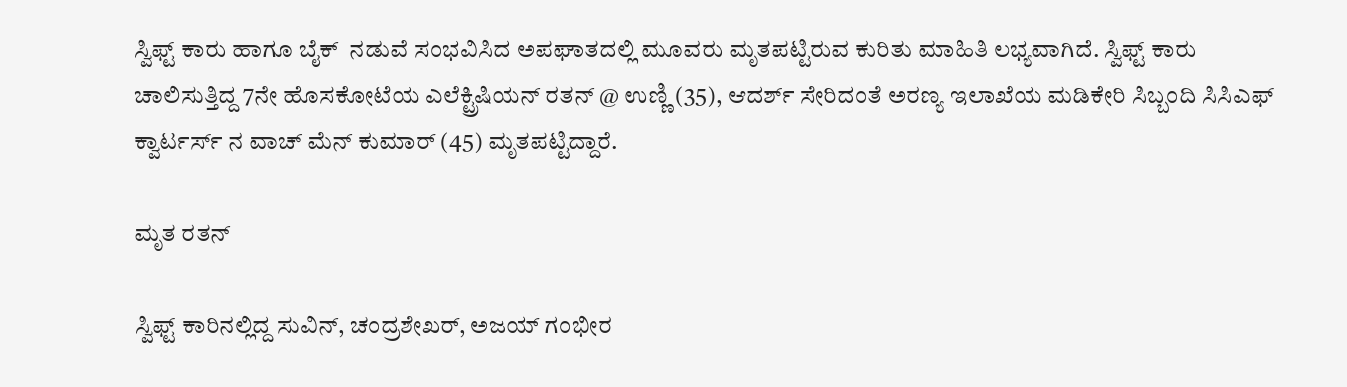ಸ್ವಿಫ್ಟ್ ಕಾರು ಹಾಗೂ ಬೈಕ್‌  ನಡುವೆ ಸಂಭವಿಸಿದ ಅಪಘಾತದಲ್ಲಿ ಮೂವರು ಮೃತಪಟ್ಟಿರುವ ಕುರಿತು ಮಾಹಿತಿ ಲಭ್ಯವಾಗಿದೆ. ಸ್ವಿಫ್ಟ್ ಕಾರು ಚಾಲಿಸುತ್ತಿದ್ದ 7ನೇ ಹೊಸಕೋಟೆಯ ಎಲೆಕ್ಟ್ರಿಷಿಯನ್ ರತನ್ @ ಉಣ್ಣಿ (35), ಆದರ್ಶ್ ಸೇರಿದಂತೆ ಅರಣ್ಯ ಇಲಾಖೆಯ ಮಡಿಕೇರಿ ಸಿಬ್ಬಂದಿ ಸಿಸಿಎಫ್ ಕ್ವಾರ್ಟರ್ಸ್ ನ ವಾಚ್ ಮೆನ್ ಕುಮಾರ್ (45) ಮೃತಪಟ್ಟಿದ್ದಾರೆ.

ಮೃತ ರತನ್

ಸ್ವಿಫ್ಟ್ ಕಾರಿನಲ್ಲಿದ್ದ ಸುವಿನ್, ಚಂದ್ರಶೇಖರ್, ಅಜಯ್ ಗಂಭೀರ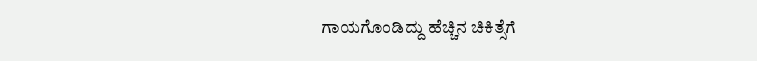ಗಾಯಗೊಂಡಿದ್ದು ಹೆಚ್ಚಿನ ಚಿಕಿತ್ಸೆಗೆ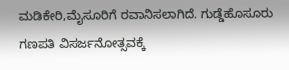ಮಡಿಕೇರಿ,ಮೈಸೂರಿಗೆ ರವಾನಿಸಲಾಗಿದೆ. ಗುಡ್ಡೆಹೊಸೂರು ಗಣಪತಿ‌ ವಿಸರ್ಜನೋತ್ಸವಕ್ಕೆ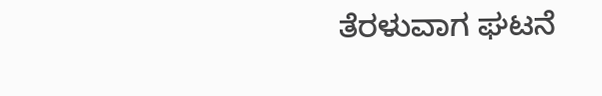ತೆರಳುವಾಗ ಘಟನೆ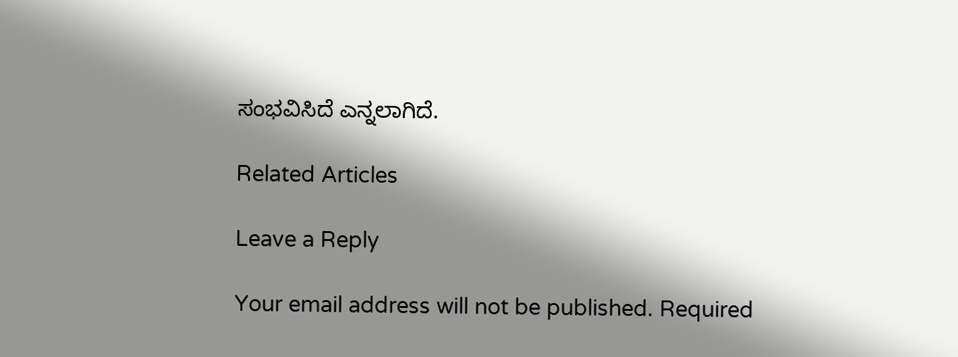ಸಂಭವಿಸಿದೆ‌ ಎನ್ನಲಾಗಿದೆ.

Related Articles

Leave a Reply

Your email address will not be published. Required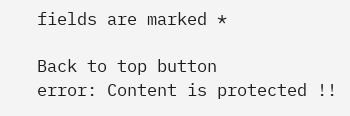fields are marked *

Back to top button
error: Content is protected !!